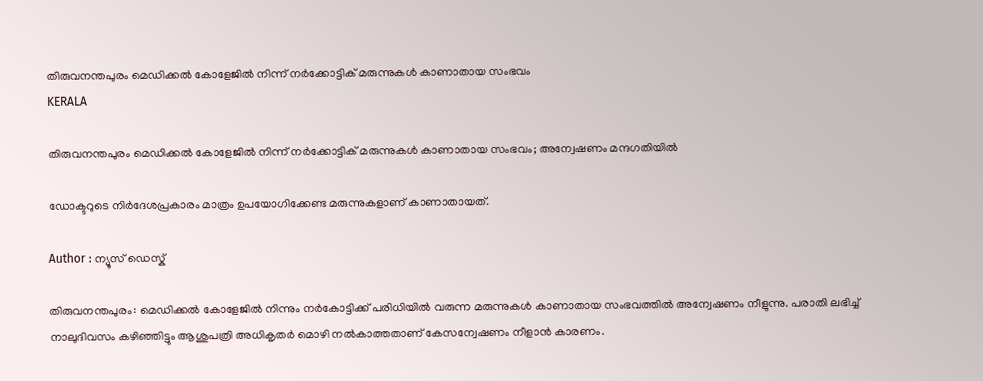തിരുവനന്തപുരം മെഡിക്കൽ കോളേജിൽ നിന്ന് നർക്കോട്ടിക് മരുന്നുകൾ കാണാതായ സംഭവം
KERALA

തിരുവനന്തപുരം മെഡിക്കൽ കോളേജിൽ നിന്ന് നർക്കോട്ടിക് മരുന്നുകൾ കാണാതായ സംഭവം; അന്വേഷണം മന്ദഗതിയിൽ

ഡോക്ടറുടെ നിർദേശപ്രകാരം മാത്രം ഉപയോഗിക്കേണ്ട മരുന്നുകളാണ് കാണാതായത്.

Author : ന്യൂസ് ഡെസ്ക്

തിരുവനന്തപുരം: മെഡിക്കൽ കോളേജിൽ നിന്നും നർകോട്ടിക്ക് പരിധിയിൽ വരുന്ന മരുന്നുകൾ കാണാതായ സംഭവത്തിൽ അന്വേഷണം നീളുന്നു. പരാതി ലഭിച്ച് നാലുദിവസം കഴിഞ്ഞിട്ടും ആശുപത്രി അധികൃതർ മൊഴി നൽകാത്തതാണ് കേസന്വേഷണം നീളാൻ കാരണം.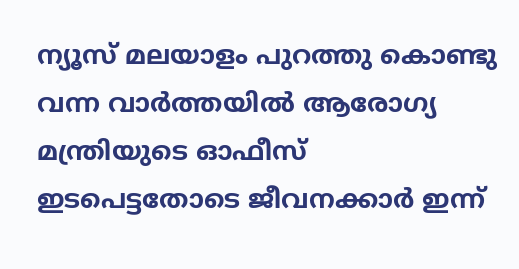ന്യൂസ് മലയാളം പുറത്തു കൊണ്ടു വന്ന വാർത്തയിൽ ആരോഗ്യ മന്ത്രിയുടെ ഓഫീസ് ഇടപെട്ടതോടെ ജീവനക്കാർ ഇന്ന്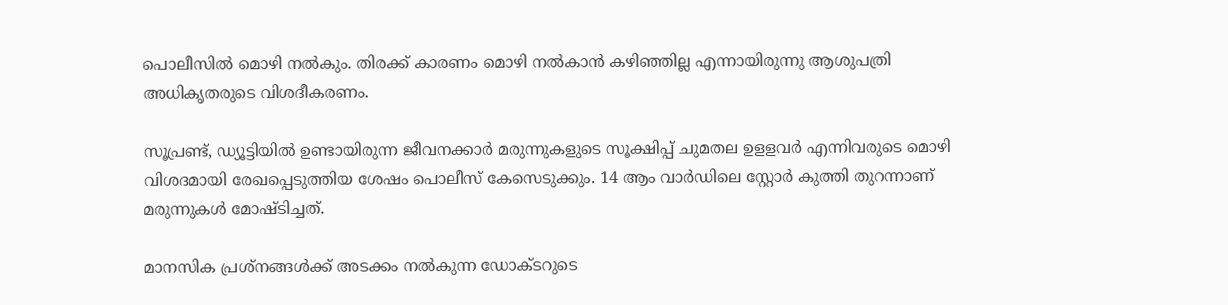പൊലീസിൽ മൊഴി നൽകും. തിരക്ക് കാരണം മൊഴി നൽകാൻ കഴിഞ്ഞില്ല എന്നായിരുന്നു ആശുപത്രി അധികൃതരുടെ വിശദീകരണം.

സൂപ്രണ്ട്, ഡ്യൂട്ടിയിൽ ഉണ്ടായിരുന്ന ജീവനക്കാർ മരുന്നുകളുടെ സൂക്ഷിപ്പ് ചുമതല ഉളളവർ എന്നിവരുടെ മൊഴി വിശദമായി രേഖപ്പെടുത്തിയ ശേഷം പൊലീസ് കേസെടുക്കും. 14 ആം വാർഡിലെ സ്റ്റോർ കുത്തി തുറന്നാണ് മരുന്നുകൾ മോഷ്ടിച്ചത്.

മാനസിക പ്രശ്നങ്ങൾക്ക് അടക്കം നൽകുന്ന ഡോക്ടറുടെ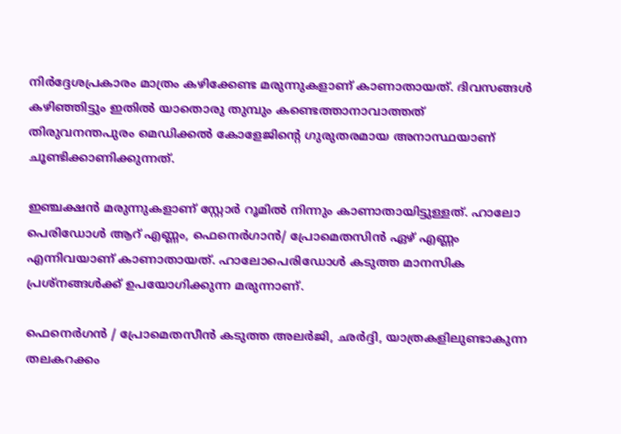നിർദ്ദേശപ്രകാരം മാത്രം കഴിക്കേണ്ട മരുന്നുകളാണ് കാണാതായത്. ദിവസങ്ങൾ കഴിഞ്ഞിട്ടും ഇതിൽ യാതൊരു തുമ്പും കണ്ടെത്താനാവാത്തത് തിരുവനന്തപുരം മെഡിക്കൽ കോളേജിൻ്റെ ഗുരുതരമായ അനാസ്ഥയാണ് ചൂണ്ടിക്കാണിക്കുന്നത്.

ഇഞ്ചക്ഷൻ മരുന്നുകളാണ് സ്റ്റോർ റൂമിൽ നിന്നും കാണാതായിട്ടുള്ളത്. ഹാലോ പെരിഡോൾ ആറ് എണ്ണം, ഫെനെർഗാൻ/ പ്രോമെതസിൻ ഏഴ് എണ്ണം എന്നിവയാണ് കാണാതായത്. ഹാലോപെരിഡോൾ കടുത്ത മാനസിക പ്രശ്നങ്ങൾക്ക് ഉപയോഗിക്കുന്ന മരുന്നാണ്.

ഫെനെർഗൻ / പ്രോമെതസീൻ കടുത്ത അലർജി, ഛർദ്ദി, യാത്രകളിലുണ്ടാകുന്ന തലകറക്കം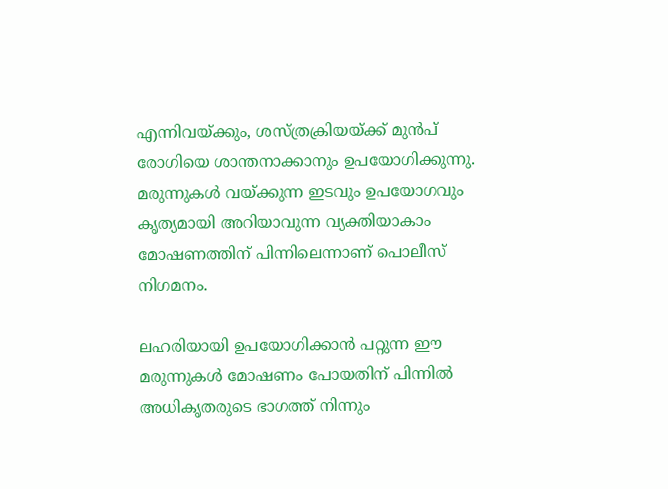എന്നിവയ്ക്കും, ശസ്ത്രക്രിയയ്ക്ക് മുൻപ് രോഗിയെ ശാന്തനാക്കാനും ഉപയോഗിക്കുന്നു. മരുന്നുകൾ വയ്ക്കുന്ന ഇടവും ഉപയോഗവും കൃത്യമായി അറിയാവുന്ന വ്യക്തിയാകാം മോഷണത്തിന് പിന്നിലെന്നാണ് പൊലീസ് നിഗമനം.

ലഹരിയായി ഉപയോഗിക്കാൻ പറ്റുന്ന ഈ മരുന്നുകൾ മോഷണം പോയതിന് പിന്നിൽ അധികൃതരുടെ ഭാഗത്ത് നിന്നും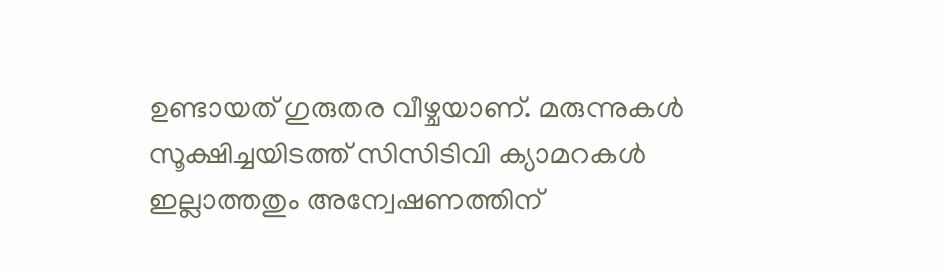ഉണ്ടായത് ഗുരുതര വീഴ്ചയാണ്. മരുന്നുകൾ സൂക്ഷിച്ചയിടത്ത് സിസിടിവി ക്യാമറകൾ ഇല്ലാത്തതും അന്വേഷണത്തിന്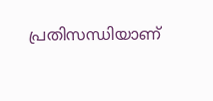പ്രതിസന്ധിയാണ്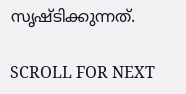സൃഷ്ടിക്കുന്നത്.

SCROLL FOR NEXT